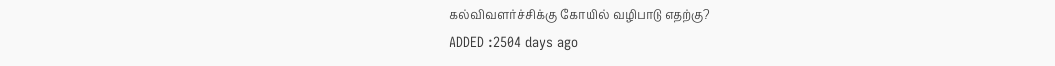கல்விவளர்ச்சிக்கு கோயில் வழிபாடு எதற்கு?
ADDED :2504 days ago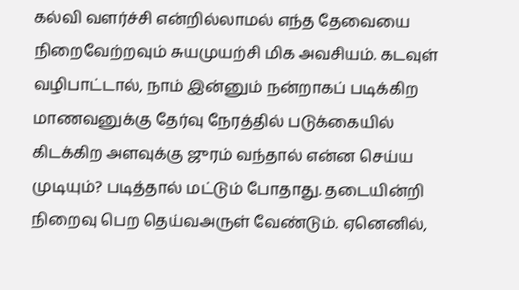கல்வி வளர்ச்சி என்றில்லாமல் எந்த தேவையை நிறைவேற்றவும் சுயமுயற்சி மிக அவசியம். கடவுள் வழிபாட்டால், நாம் இன்னும் நன்றாகப் படிக்கிற மாணவனுக்கு தேர்வு நேரத்தில் படுக்கையில் கிடக்கிற அளவுக்கு ஜுரம் வந்தால் என்ன செய்ய முடியும்? படித்தால் மட்டும் போதாது. தடையின்றி நிறைவு பெற தெய்வஅருள் வேண்டும். ஏனெனில்,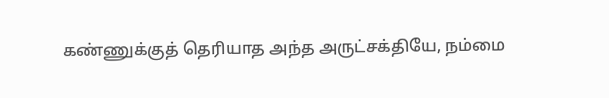கண்ணுக்குத் தெரியாத அந்த அருட்சக்தியே, நம்மை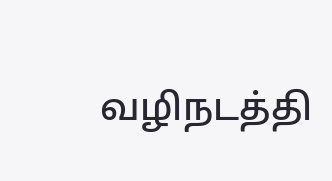வழிநடத்தி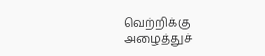வெற்றிக்கு அழைத்துச்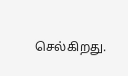செல்கிறது.